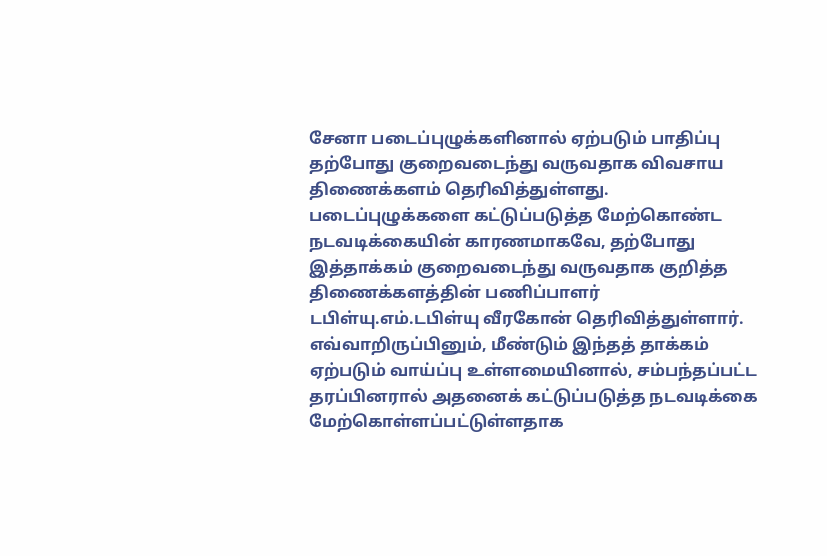சேனா படைப்புழுக்களினால் ஏற்படும் பாதிப்பு தற்போது குறைவடைந்து வருவதாக விவசாய திணைக்களம் தெரிவித்துள்ளது.
படைப்புழுக்களை கட்டுப்படுத்த மேற்கொண்ட நடவடிக்கையின் காரணமாகவே, தற்போது இத்தாக்கம் குறைவடைந்து வருவதாக குறித்த திணைக்களத்தின் பணிப்பாளர் டபிள்யு.எம்.டபிள்யு வீரகோன் தெரிவித்துள்ளார்.
எவ்வாறிருப்பினும், மீண்டும் இந்தத் தாக்கம் ஏற்படும் வாய்ப்பு உள்ளமையினால், சம்பந்தப்பட்ட தரப்பினரால் அதனைக் கட்டுப்படுத்த நடவடிக்கை மேற்கொள்ளப்பட்டுள்ளதாக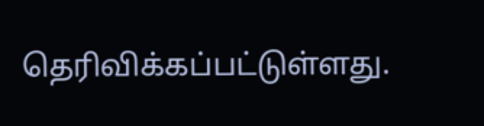தெரிவிக்கப்பட்டுள்ளது.